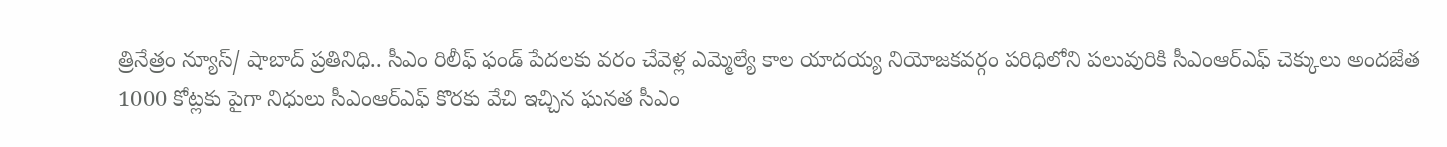త్రినేత్రం న్యూస్/ షాబాద్ ప్రతినిధి.. సీఎం రిలీఫ్ ఫండ్ పేదలకు వరం చేవెళ్ల ఎమ్మెల్యే కాల యాదయ్య నియోజకవర్గం పరిధిలోని పలువురికి సీఎంఆర్ఎఫ్ చెక్కులు అందజేత 1000 కోట్లకు పైగా నిధులు సీఎంఆర్ఎఫ్ కొరకు వేచి ఇచ్చిన ఘనత సీఎం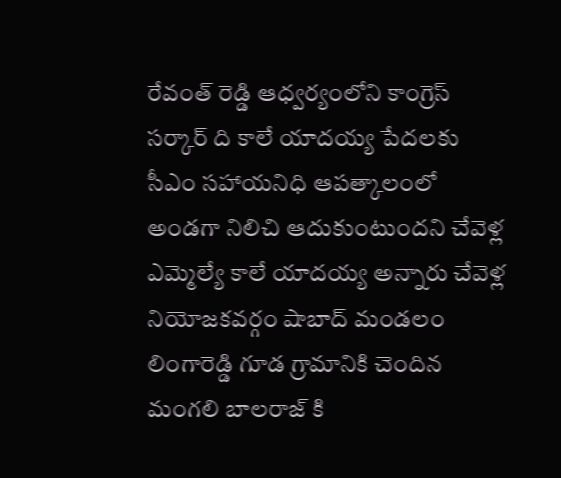రేవంత్ రెడ్డి ఆధ్వర్యంలోని కాంగ్రెస్ సర్కార్ ది కాలే యాదయ్య పేదలకు సీఎం సహాయనిధి ఆపత్కాలంలో అండగా నిలిచి ఆదుకుంటుందని చేవెళ్ల ఎమ్మెల్యే కాలే యాదయ్య అన్నారు చేవెళ్ల నియోజకవర్గం షాబాద్ మండలం లింగారెడ్డి గూడ గ్రామానికి చెందిన మంగలి బాలరాజ్ కి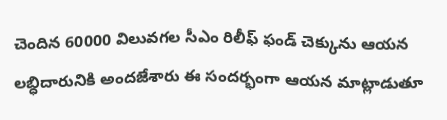చెందిన 60000 విలువగల సీఎం రిలీఫ్ ఫండ్ చెక్కును ఆయన లబ్ధిదారునికి అందజేశారు ఈ సందర్భంగా ఆయన మాట్లాడుతూ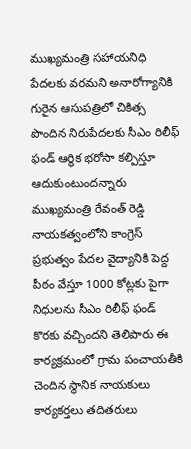ముఖ్యమంత్రి సహాయనిధి పేదలకు వరమని అనారోగ్యానికి గురైన ఆసుపత్రిలో చికిత్స పొందిన నిరుపేదలకు సీఎం రిలీఫ్ ఫండ్ ఆర్థిక భరోసా కల్పిస్తూ ఆదుకుంటుందన్నారు ముఖ్యమంత్రి రేవంత్ రెడ్డి నాయకత్వంలోని కాంగ్రెస్ ప్రభుత్వం పేదల వైద్యానికి పెద్ద పీఠం వేస్తూ 1000 కోట్లకు పైగా నిధులను సీఎం రిలీఫ్ ఫండ్ కొరకు వచ్చిందని తెలిపారు ఈ కార్యక్రమంలో గ్రామ పంచాయతీకి చెందిన స్థానిక నాయకులు కార్యకర్తలు తదితరులు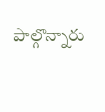పాల్గొన్నారు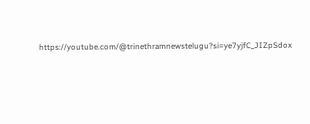https://youtube.com/@trinethramnewstelugu?si=ye7yjfC_JIZpSdox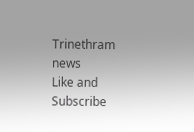Trinethram news
Like and Subscribe